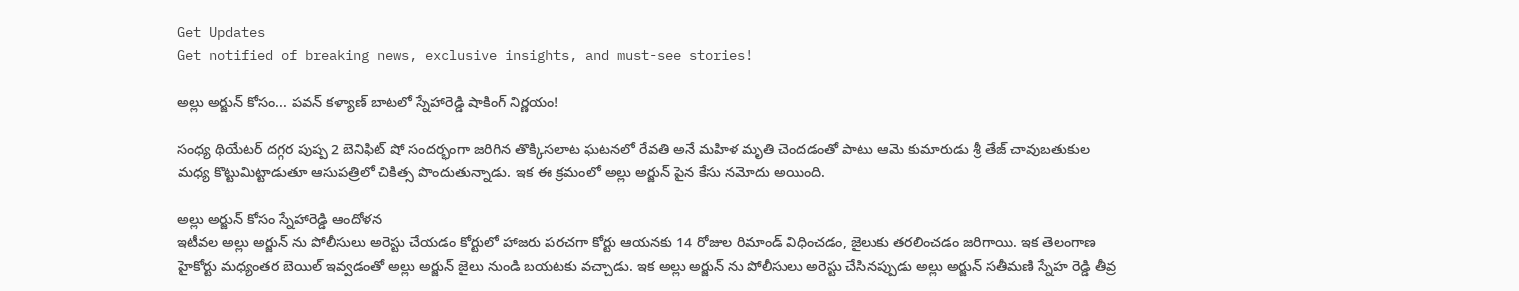Get Updates
Get notified of breaking news, exclusive insights, and must-see stories!

అల్లు అర్జున్ కోసం... పవన్ కళ్యాణ్ బాటలో స్నేహారెడ్డి షాకింగ్ నిర్ణయం!

సంధ్య థియేటర్ దగ్గర పుష్ప 2 బెనిఫిట్ షో సందర్భంగా జరిగిన తొక్కిసలాట ఘటనలో రేవతి అనే మహిళ మృతి చెందడంతో పాటు ఆమె కుమారుడు శ్రీ తేజ్ చావుబతుకుల మధ్య కొట్టుమిట్టాడుతూ ఆసుపత్రిలో చికిత్స పొందుతున్నాడు. ఇక ఈ క్రమంలో అల్లు అర్జున్ పైన కేసు నమోదు అయింది.

అల్లు అర్జున్ కోసం స్నేహారెడ్డి ఆందోళన
ఇటీవల అల్లు అర్జున్ ను పోలీసులు అరెస్టు చేయడం కోర్టులో హాజరు పరచగా కోర్టు ఆయనకు 14 రోజుల రిమాండ్ విధించడం, జైలుకు తరలించడం జరిగాయి. ఇక తెలంగాణ హైకోర్టు మధ్యంతర బెయిల్ ఇవ్వడంతో అల్లు అర్జున్ జైలు నుండి బయటకు వచ్చాడు. ఇక అల్లు అర్జున్ ను పోలీసులు అరెస్టు చేసినప్పుడు అల్లు అర్జున్ సతీమణి స్నేహ రెడ్డి తీవ్ర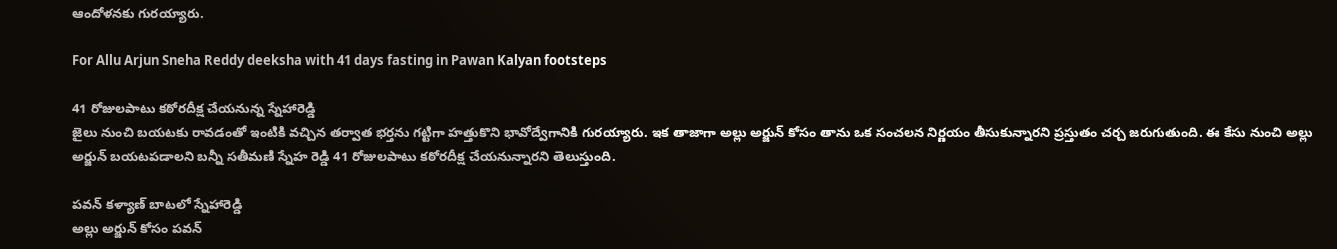ఆందోళనకు గురయ్యారు.

For Allu Arjun Sneha Reddy deeksha with 41 days fasting in Pawan Kalyan footsteps

41 రోజులపాటు కఠోరదీక్ష చేయనున్న స్నేహారెడ్డి
జైలు నుంచి బయటకు రావడంతో ఇంటికి వచ్చిన తర్వాత భర్తను గట్టిగా హత్తుకొని భావోద్వేగానికి గురయ్యారు. ఇక తాజాగా అల్లు అర్జున్ కోసం తాను ఒక సంచలన నిర్ణయం తీసుకున్నారని ప్రస్తుతం చర్చ జరుగుతుంది. ఈ కేసు నుంచి అల్లు అర్జున్ బయటపడాలని బన్నీ సతీమణి స్నేహ రెడ్డి 41 రోజులపాటు కఠోరదీక్ష చేయనున్నారని తెలుస్తుంది.

పవన్ కళ్యాణ్ బాటలో స్నేహారెడ్డి
అల్లు అర్జున్ కోసం పవన్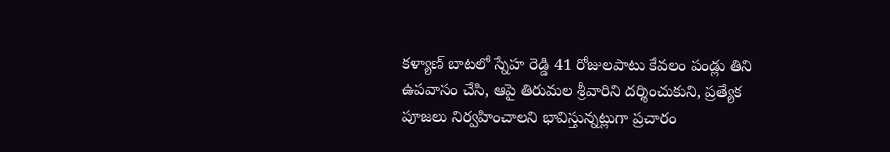కళ్యాణ్ బాటలో స్నేహ రెడ్డి 41 రోజులపాటు కేవలం పండ్లు తిని ఉపవాసం చేసి, ఆపై తిరుమల శ్రీవారిని దర్శించుకుని, ప్రత్యేక పూజలు నిర్వహించాలని భావిస్తున్నట్లుగా ప్రచారం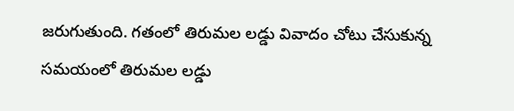జరుగుతుంది. గతంలో తిరుమల లడ్డు వివాదం చోటు చేసుకున్న సమయంలో తిరుమల లడ్డు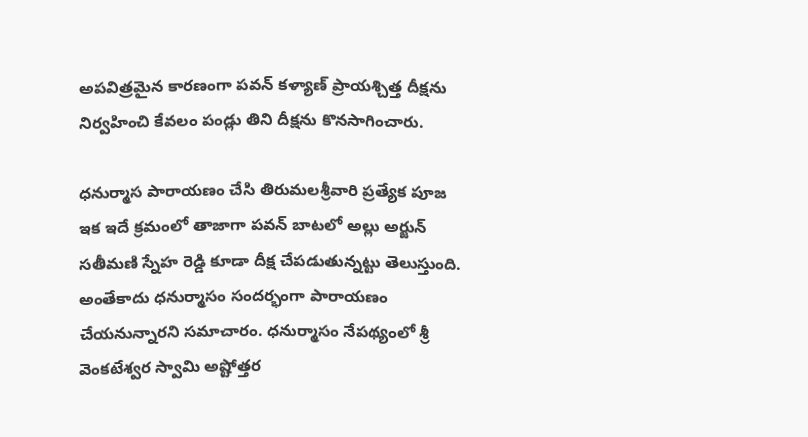అపవిత్రమైన కారణంగా పవన్ కళ్యాణ్ ప్రాయశ్చిత్త దీక్షను నిర్వహించి కేవలం పండ్లు తిని దీక్షను కొనసాగించారు.

ధనుర్మాస పారాయణం చేసి తిరుమలశ్రీవారి ప్రత్యేక పూజ
ఇక ఇదే క్రమంలో తాజాగా పవన్ బాటలో అల్లు అర్జున్ సతీమణి స్నేహ రెడ్డి కూడా దీక్ష చేపడుతున్నట్టు తెలుస్తుంది. అంతేకాదు ధనుర్మాసం సందర్భంగా పారాయణం చేయనున్నారని సమాచారం. ధనుర్మాసం నేపథ్యంలో శ్రీ వెంకటేశ్వర స్వామి అష్టోత్తర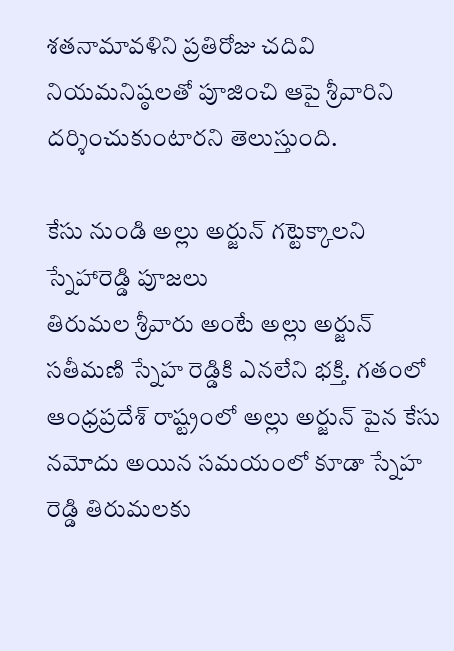శతనామావళిని ప్రతిరోజు చదివి నియమనిష్ఠలతో పూజించి ఆపై శ్రీవారిని దర్శించుకుంటారని తెలుస్తుంది.

కేసు నుండి అల్లు అర్జున్ గట్టెక్కాలని స్నేహారెడ్డి పూజలు
తిరుమల శ్రీవారు అంటే అల్లు అర్జున్ సతీమణి స్నేహ రెడ్డికి ఎనలేని భక్తి. గతంలో ఆంధ్రప్రదేశ్ రాష్ట్రంలో అల్లు అర్జున్ పైన కేసు నమోదు అయిన సమయంలో కూడా స్నేహ రెడ్డి తిరుమలకు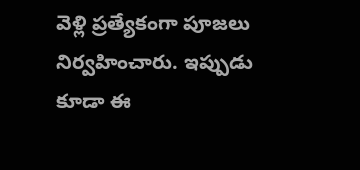వెళ్లి ప్రత్యేకంగా పూజలు నిర్వహించారు. ఇప్పుడు కూడా ఈ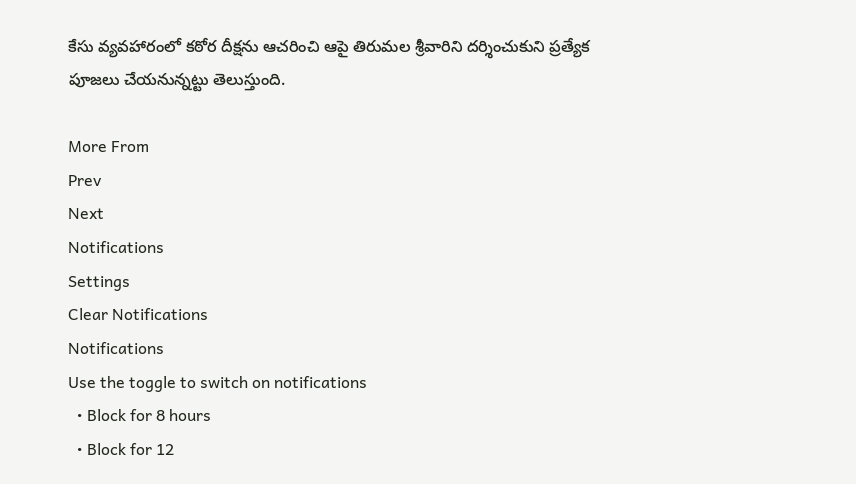కేసు వ్యవహారంలో కఠోర దీక్షను ఆచరించి ఆపై తిరుమల శ్రీవారిని దర్శించుకుని ప్రత్యేక పూజలు చేయనున్నట్టు తెలుస్తుంది.

More From
Prev
Next
Notifications
Settings
Clear Notifications
Notifications
Use the toggle to switch on notifications
  • Block for 8 hours
  • Block for 12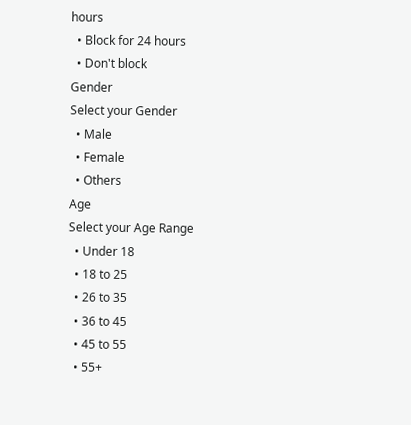hours
  • Block for 24 hours
  • Don't block
Gender
Select your Gender
  • Male
  • Female
  • Others
Age
Select your Age Range
  • Under 18
  • 18 to 25
  • 26 to 35
  • 36 to 45
  • 45 to 55
  • 55+